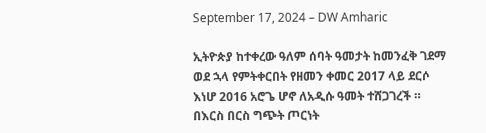September 17, 2024 – DW Amharic

ኢትዮጵያ ከተቀረው ዓለም ሰባት ዓመታት ከመንፈቅ ገደማ ወደ ኋላ የምትቀርበት የዘመን ቀመር 2017 ላይ ደርሶ እነሆ 2016 አሮጌ ሆኖ ለአዲሱ ዓመት ተሸጋገረች ። በእርስ በርስ ግጭት ጦርነት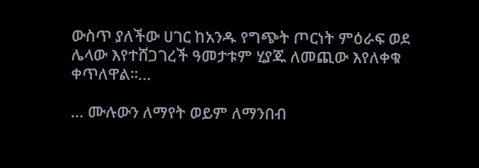ውስጥ ያለችው ሀገር ከአንዱ የግጭት ጦርነት ምዕራፍ ወደ ሌላው እየተሸጋገረች ዓመታቱም ሂያጁ ለመጪው እየለቀቁ ቀጥለዋል።…

… ሙሉውን ለማየት ወይም ለማንበብ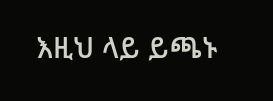እዚህ ላይ ይጫኑ